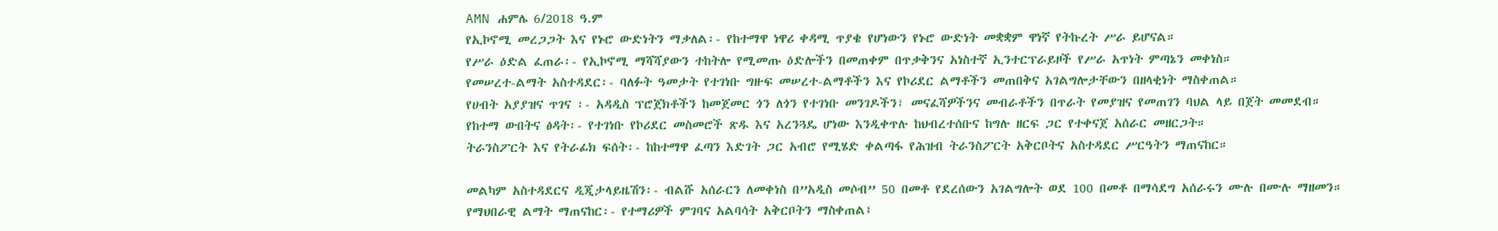AMN ሐምሌ 6/2018 ዓ.ም
የኢኮኖሚ መረጋጋት እና የኑሮ ውድነትን ማቃለል፡- የከተማዋ ነዋሪ ቀዳሚ ጥያቄ የሆነውን የኑሮ ውድነት መቋቋም ዋነኛ የትኩረት ሥራ ይሆናል።
የሥራ ዕድል ፈጠራ፡- የኢኮኖሚ ማሻሻያውን ተከትሎ የሚመጡ ዕድሎችን በመጠቀም በጥቃቅንና አነስተኛ ኢንተርፕራይዞች የሥራ አጥነት ምጣኔን መቀነስ።
የመሠረተ-ልማት አስተዳደር፡- ባለፉት ዓመታት የተገነቡ ግዙፍ መሠረተ-ልማቶችን እና የኮሪደር ልማቶችን መጠበቅና አገልግሎታቸውን በዘላቂነት ማስቀጠል።
የሀብት አያያዝና ጥገና ፡- አዳዲስ ፕሮጀክቶችን ከመጀመር ጎን ለጎን የተገነቡ መንገዶችን፣ መናፈሻዎችንና መብራቶችን በጥራት የመያዝና የመጠገን ባህል ላይ በጀት መመደብ።
የከተማ ውበትና ፅዳት፡- የተገነቡ የኮሪደር መስመሮች ጽዱ እና አረንጓዴ ሆነው እንዲቀጥሉ ከህብረተሰቡና ከግሉ ዘርፍ ጋር የተቀናጀ አሰራር መዘርጋት።
ትራንስፖርት እና የትራፊክ ፍሰት፡- ከከተማዋ ፈጣን እድገት ጋር አብሮ የሚሄድ ቀልጣፋ የሕዝብ ትራንስፖርት አቅርቦትና አስተዳደር ሥርዓትን ማጠናከር።

መልካም አስተዳደርና ዲጂታላይዜሽን፡- ብልሹ አሰራርን ለመቀነስ በ”አዲስ መሶብ” 50 በመቶ የደረሰውን አገልግሎት ወደ 100 በመቶ በማሳደግ አሰራሩን ሙሉ በሙሉ ማዘመን።
የማህበራዊ ልማት ማጠናከር፡- የተማሪዎች ምገባና አልባሳት አቅርቦትን ማስቀጠል፤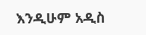እንዲሁም አዲስ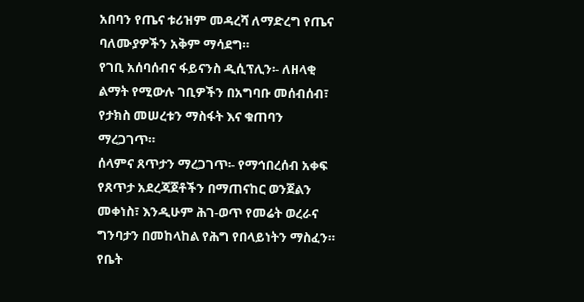አበባን የጤና ቱሪዝም መዳረሻ ለማድረግ የጤና ባለሙያዎችን አቅም ማሳደግ።
የገቢ አሰባሰብና ፋይናንስ ዲሲፕሊን፡- ለዘላቂ ልማት የሚውሉ ገቢዎችን በአግባቡ መሰብሰብ፣ የታክስ መሠረቱን ማስፋት እና ቁጠባን ማረጋገጥ።
ሰላምና ጸጥታን ማረጋገጥ፡- የማኅበረሰብ አቀፍ የጸጥታ አደረጃጀቶችን በማጠናከር ወንጀልን መቀነስ፣ እንዲሁም ሕገ-ወጥ የመሬት ወረራና ግንባታን በመከላከል የሕግ የበላይነትን ማስፈን።
የቤት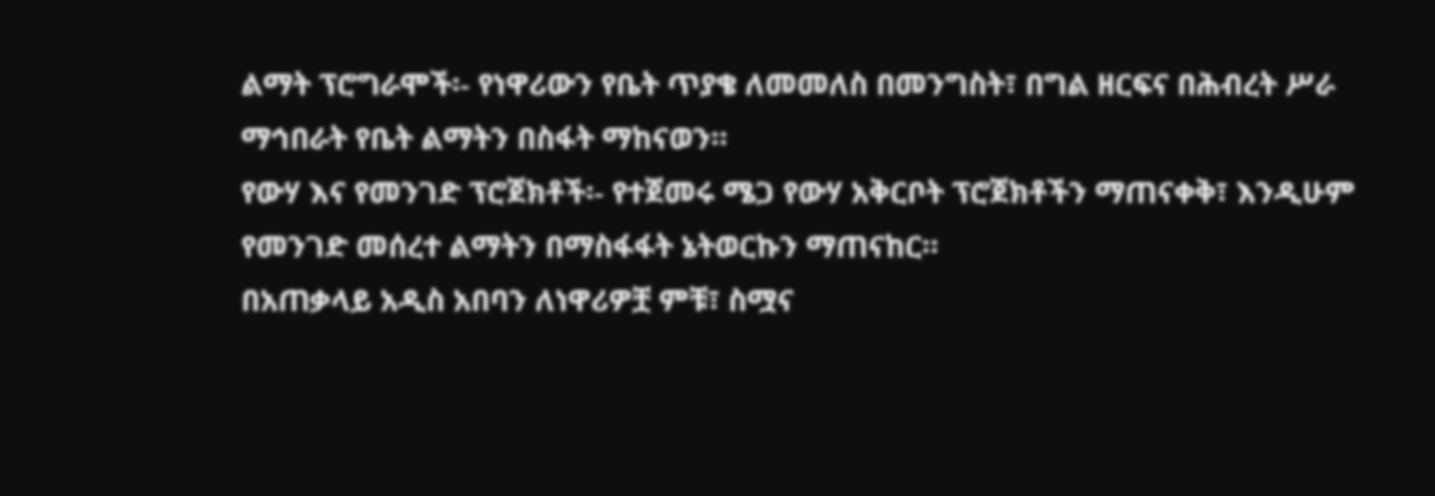ልማት ፕሮግራሞች፡- የነዋሪውን የቤት ጥያቄ ለመመለስ በመንግስት፣ በግል ዘርፍና በሕብረት ሥራ ማኅበራት የቤት ልማትን በስፋት ማከናወን።
የውሃ እና የመንገድ ፕሮጀክቶች፡- የተጀመሩ ሜጋ የውሃ አቅርቦት ፕሮጀክቶችን ማጠናቀቅ፣ እንዲሁም የመንገድ መሰረተ ልማትን በማስፋፋት ኔትወርኩን ማጠናከር።
በአጠቃላይ አዲስ አበባን ለነዋሪዎቿ ምቹ፣ ስሟና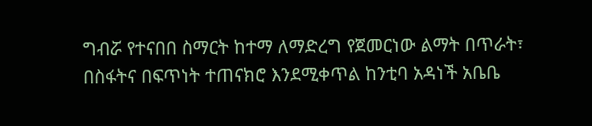ግብሯ የተናበበ ስማርት ከተማ ለማድረግ የጀመርነው ልማት በጥራት፣ በስፋትና በፍጥነት ተጠናክሮ እንደሚቀጥል ከንቲባ አዳነች አቤቤ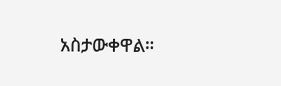አስታውቀዋል።